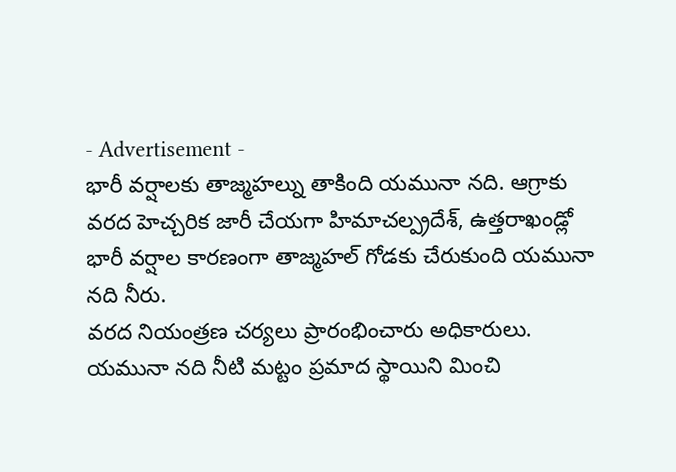- Advertisement -
భారీ వర్షాలకు తాజ్మహల్ను తాకింది యమునా నది. ఆగ్రాకు వరద హెచ్చరిక జారీ చేయగా హిమాచల్ప్రదేశ్, ఉత్తరాఖండ్లో భారీ వర్షాల కారణంగా తాజ్మహల్ గోడకు చేరుకుంది యమునా నది నీరు.
వరద నియంత్రణ చర్యలు ప్రారంభించారు అధికారులు. యమునా నది నీటి మట్టం ప్రమాద స్థాయిని మించి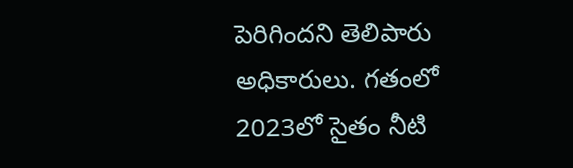పెరిగిందని తెలిపారు అధికారులు. గతంలో 2023లో సైతం నీటి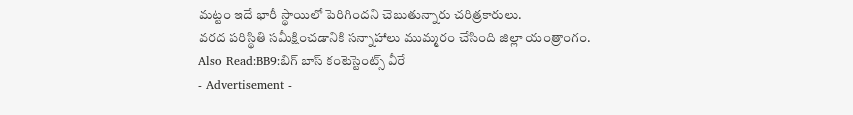మట్టం ఇదే భారీ స్థాయిలో పెరిగిందని చెబుతున్నారు చరిత్రకారులు.
వరద పరిస్థితి సమీక్షించడానికి సన్నాహాలు ముమ్మరం చేసింది జిల్లా యంత్రాంగం.
Also Read:BB9:బిగ్ బాస్ కంటెస్టెంట్స్ వీరే
- Advertisement -